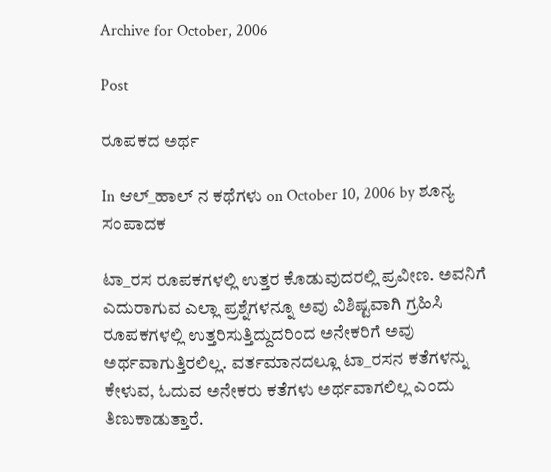Archive for October, 2006

Post

ರೂಪಕದ ಅರ್ಥ

In ಆಲ್_ಹಾಲ್ ನ ಕಥೆಗಳು on October 10, 2006 by ಶೂನ್ಯ ಸಂಪಾದಕ

ಟಾ_ರಸ ರೂಪಕಗಳಲ್ಲಿ ಉತ್ತರ ಕೊಡುವುದರಲ್ಲಿ ಪ್ರವೀಣ. ಅವನಿಗೆ ಎದುರಾಗುವ ಎಲ್ಲಾ ಪ್ರಶ್ನೆಗಳನ್ನೂ ಅವು ವಿಶಿಷ್ಟವಾಗಿ ಗ್ರಹಿಸಿ ರೂಪಕಗಳಲ್ಲಿ ಉತ್ತರಿಸುತ್ತಿದ್ದುದರಿಂದ ಅನೇಕರಿಗೆ ಅವು ಅರ್ಥವಾಗುತ್ತಿರಲಿಲ್ಲ. ವರ್ತಮಾನದಲ್ಲೂ ಟಾ_ರಸನ ಕತೆಗಳನ್ನು ಕೇಳುವ, ಓದುವ ಅನೇಕರು ಕತೆಗಳು ಅರ್ಥವಾಗಲಿಲ್ಲ ಎಂದು ತಿಣುಕಾಡುತ್ತಾರೆ.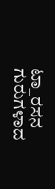ಟಾ_ರಸನ ಗುರುಗಳಾದ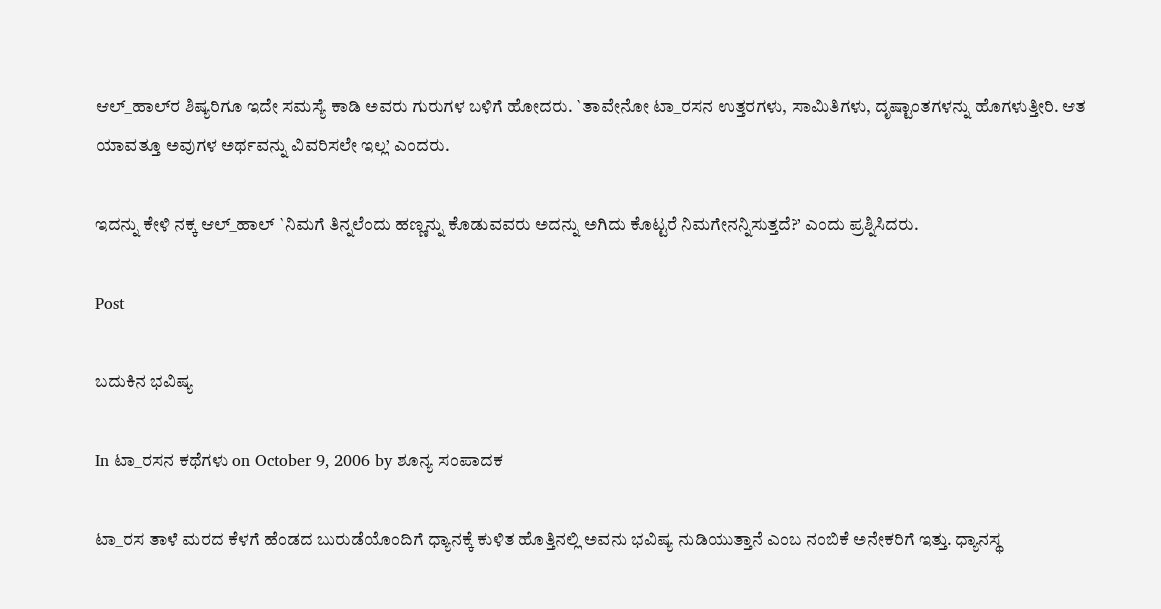ಆಲ್‌_ಹಾಲ್‌ರ ಶಿಷ್ಯರಿಗೂ ಇದೇ ಸಮಸ್ಯೆ ಕಾಡಿ ಅವರು ಗುರುಗಳ ಬಳಿಗೆ ಹೋದರು. `ತಾವೇನೋ ಟಾ_ರಸನ ಉತ್ತರಗಳು, ಸಾಮಿತಿಗಳು, ದೃಷ್ಟಾಂತಗಳನ್ನು ಹೊಗಳುತ್ತೀರಿ. ಆತ ಯಾವತ್ತೂ ಅವುಗಳ ಅರ್ಥವನ್ನು ವಿವರಿಸಲೇ ಇಲ್ಲ’ ಎಂದರು.

ಇದನ್ನು ಕೇಳಿ ನಕ್ಕ ಆಲ್‌_ಹಾಲ್‌ `ನಿಮಗೆ ತಿನ್ನಲೆಂದು ಹಣ್ಣನ್ನು ಕೊಡುವವರು ಅದನ್ನು ಅಗಿದು ಕೊಟ್ಟರೆ ನಿಮಗೇನನ್ನಿಸುತ್ತದೆ?’ ಎಂದು ಪ್ರಶ್ನಿಸಿದರು.

Post

ಬದುಕಿನ ಭವಿಷ್ಯ

In ಟಾ_ರಸನ ಕಥೆಗಳು on October 9, 2006 by ಶೂನ್ಯ ಸಂಪಾದಕ

ಟಾ_ರಸ ತಾಳೆ ಮರದ ಕೆಳಗೆ ಹೆಂಡದ ಬುರುಡೆಯೊಂದಿಗೆ ಧ್ಯಾನಕ್ಕೆ ಕುಳಿತ ಹೊತ್ತಿನಲ್ಲಿ ಅವನು ಭವಿಷ್ಯ ನುಡಿಯುತ್ತಾನೆ ಎಂಬ ನಂಬಿಕೆ ಅನೇಕರಿಗೆ ಇತ್ತು. ಧ್ಯಾನಸ್ಥ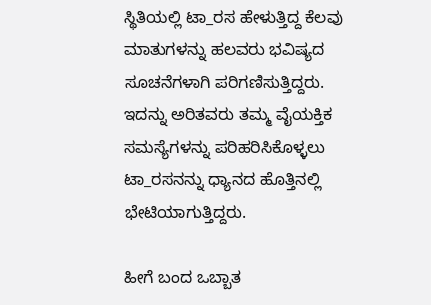ಸ್ಥಿತಿಯಲ್ಲಿ ಟಾ_ರಸ ಹೇಳುತ್ತಿದ್ದ ಕೆಲವು ಮಾತುಗಳನ್ನು ಹಲವರು ಭವಿಷ್ಯದ ಸೂಚನೆಗಳಾಗಿ ಪರಿಗಣಿಸುತ್ತಿದ್ದರು. ಇದನ್ನು ಅರಿತವರು ತಮ್ಮ ವೈಯಕ್ತಿಕ ಸಮಸ್ಯೆಗಳನ್ನು ಪರಿಹರಿಸಿಕೊಳ್ಳಲು ಟಾ_ರಸನನ್ನು ಧ್ಯಾನದ ಹೊತ್ತಿನಲ್ಲಿ ಭೇಟಿಯಾಗುತ್ತಿದ್ದರು.

ಹೀಗೆ ಬಂದ ಒಬ್ಬಾತ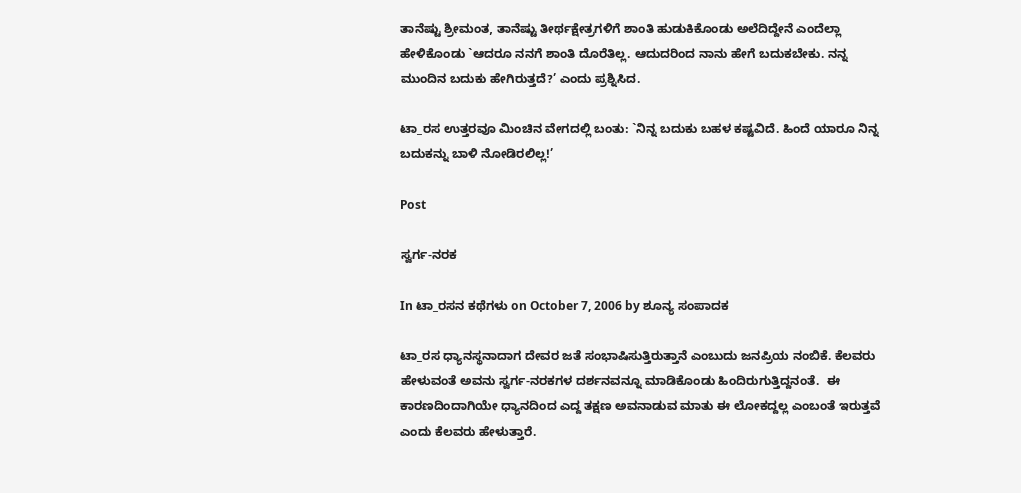ತಾನೆಷ್ಟು ಶ್ರೀಮಂತ, ತಾನೆಷ್ಟು ತೀರ್ಥಕ್ಷೇತ್ರಗಳಿಗೆ ಶಾಂತಿ ಹುಡುಕಿಕೊಂಡು ಅಲೆದಿದ್ದೇನೆ ಎಂದೆಲ್ಲಾ ಹೇಳಿಕೊಂಡು `ಆದರೂ ನನಗೆ ಶಾಂತಿ ದೊರೆತಿಲ್ಲ. ಆದುದರಿಂದ ನಾನು ಹೇಗೆ ಬದುಕಬೇಕು. ನನ್ನ ಮುಂದಿನ ಬದುಕು ಹೇಗಿರುತ್ತದೆ?’ ಎಂದು ಪ್ರಶ್ನಿಸಿದ.

ಟಾ_ರಸ ಉತ್ತರವೂ ಮಿಂಚಿನ ವೇಗದಲ್ಲಿ ಬಂತು: `ನಿನ್ನ ಬದುಕು ಬಹಳ ಕಷ್ಟವಿದೆ. ಹಿಂದೆ ಯಾರೂ ನಿನ್ನ ಬದುಕನ್ನು ಬಾಳಿ ನೋಡಿರಲಿಲ್ಲ!’

Post

ಸ್ವರ್ಗ-ನರಕ

In ಟಾ_ರಸನ ಕಥೆಗಳು on October 7, 2006 by ಶೂನ್ಯ ಸಂಪಾದಕ

ಟಾ_ರಸ ಧ್ಯಾನಸ್ಥನಾದಾಗ ದೇವರ ಜತೆ ಸಂಭಾಷಿಸುತ್ತಿರುತ್ತಾನೆ ಎಂಬುದು ಜನಪ್ರಿಯ ನಂಬಿಕೆ. ಕೆಲವರು ಹೇಳುವಂತೆ ಅವನು ಸ್ವರ್ಗ-ನರಕಗಳ ದರ್ಶನವನ್ನೂ ಮಾಡಿಕೊಂಡು ಹಿಂದಿರುಗುತ್ತಿದ್ದನಂತೆ.  ಈ ಕಾರಣದಿಂದಾಗಿಯೇ ಧ್ಯಾನದಿಂದ ಎದ್ದ ತಕ್ಷಣ ಅವನಾಡುವ ಮಾತು ಈ ಲೋಕದ್ದಲ್ಲ ಎಂಬಂತೆ ಇರುತ್ತವೆ ಎಂದು ಕೆಲವರು ಹೇಳುತ್ತಾರೆ.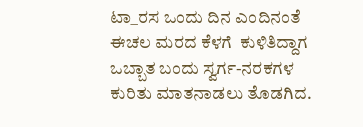ಟಾ_ರಸ ಒಂದು ದಿನ ಎಂದಿನಂತೆ ಈಚಲ ಮರದ ಕೆಳಗೆ  ಕುಳಿತಿದ್ದಾಗ ಒಬ್ಬಾತ ಬಂದು ಸ್ವರ್ಗ-ನರಕಗಳ ಕುರಿತು ಮಾತನಾಡಲು ತೊಡಗಿದ.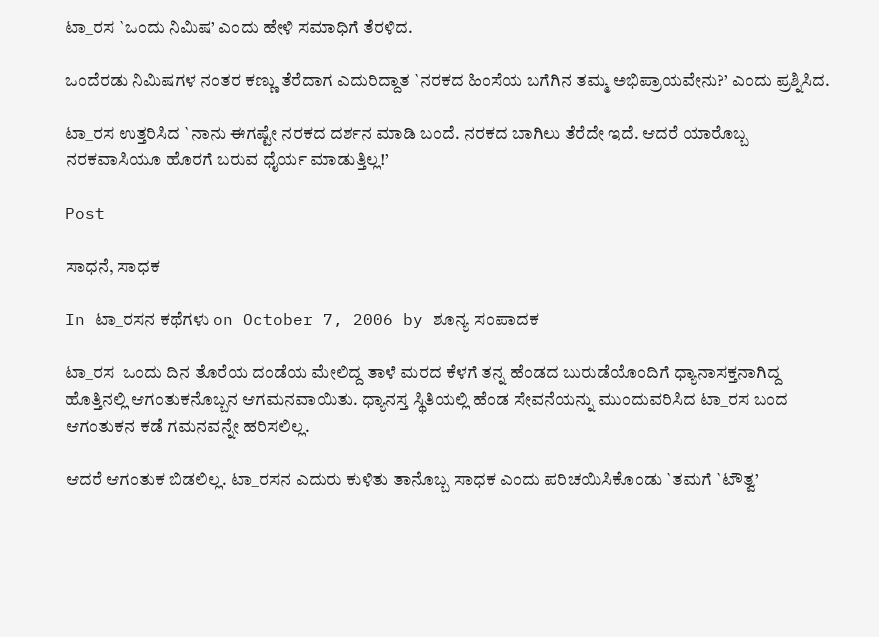ಟಾ_ರಸ `ಒಂದು ನಿಮಿಷ’ ಎಂದು ಹೇಳಿ ಸಮಾಧಿಗೆ ತೆರಳಿದ.

ಒಂದೆರಡು ನಿಮಿಷಗಳ ನಂತರ ಕಣ್ಣು ತೆರೆದಾಗ ಎದುರಿದ್ದಾತ `ನರಕದ ಹಿಂಸೆಯ ಬಗೆಗಿನ ತಮ್ಮ ಅಭಿಪ್ರಾಯವೇನು?’ ಎಂದು ಪ್ರಶ್ನಿಸಿದ.

ಟಾ_ರಸ ಉತ್ತರಿಸಿದ `ನಾನು ಈಗಷ್ಟೇ ನರಕದ ದರ್ಶನ ಮಾಡಿ ಬಂದೆ. ನರಕದ ಬಾಗಿಲು ತೆರೆದೇ ಇದೆ. ಆದರೆ ಯಾರೊಬ್ಬ ನರಕವಾಸಿಯೂ ಹೊರಗೆ ಬರುವ ಧೈರ್ಯ ಮಾಡುತ್ತಿಲ್ಲ!’

Post

ಸಾಧನೆ, ಸಾಧಕ

In ಟಾ_ರಸನ ಕಥೆಗಳು on October 7, 2006 by ಶೂನ್ಯ ಸಂಪಾದಕ

ಟಾ_ರಸ  ಒಂದು ದಿನ ತೊರೆಯ ದಂಡೆಯ ಮೇಲಿದ್ದ ತಾಳೆ ಮರದ ಕೆಳಗೆ ತನ್ನ ಹೆಂಡದ ಬುರುಡೆಯೊಂದಿಗೆ ಧ್ಯಾನಾಸಕ್ತನಾಗಿದ್ದ ಹೊತ್ತಿನಲ್ಲಿ ಆಗಂತುಕನೊಬ್ಬನ ಆಗಮನವಾಯಿತು. ಧ್ಯಾನಸ್ತ ಸ್ಥಿತಿಯಲ್ಲಿ ಹೆಂಡ ಸೇವನೆಯನ್ನು ಮುಂದುವರಿಸಿದ ಟಾ_ರಸ ಬಂದ ಆಗಂತುಕನ ಕಡೆ ಗಮನವನ್ನೇ ಹರಿಸಲಿಲ್ಲ.

ಆದರೆ ಆಗಂತುಕ ಬಿಡಲಿಲ್ಲ. ಟಾ_ರಸನ ಎದುರು ಕುಳಿತು ತಾನೊಬ್ಬ ಸಾಧಕ ಎಂದು ಪರಿಚಯಿಸಿಕೊಂಡು `ತಮಗೆ `ಟೌತ್ವ’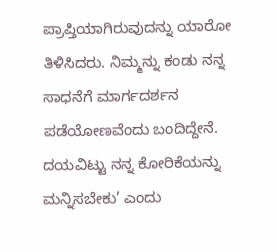ಪ್ರಾಪ್ತಿಯಾಗಿರುವುದನ್ನು ಯಾರೋ ತಿಳಿಸಿದರು. ನಿಮ್ಮನ್ನು ಕಂಡು ನನ್ನ ಸಾಧನೆಗೆ ಮಾರ್ಗದರ್ಶನ ಪಡೆಯೋಣವೆಂದು ಬಂದಿದ್ದೇನೆ. ದಯವಿಟ್ಟು ನನ್ನ ಕೋರಿಕೆಯನ್ನು ಮನ್ನಿಸಬೇಕು’ ಎಂದು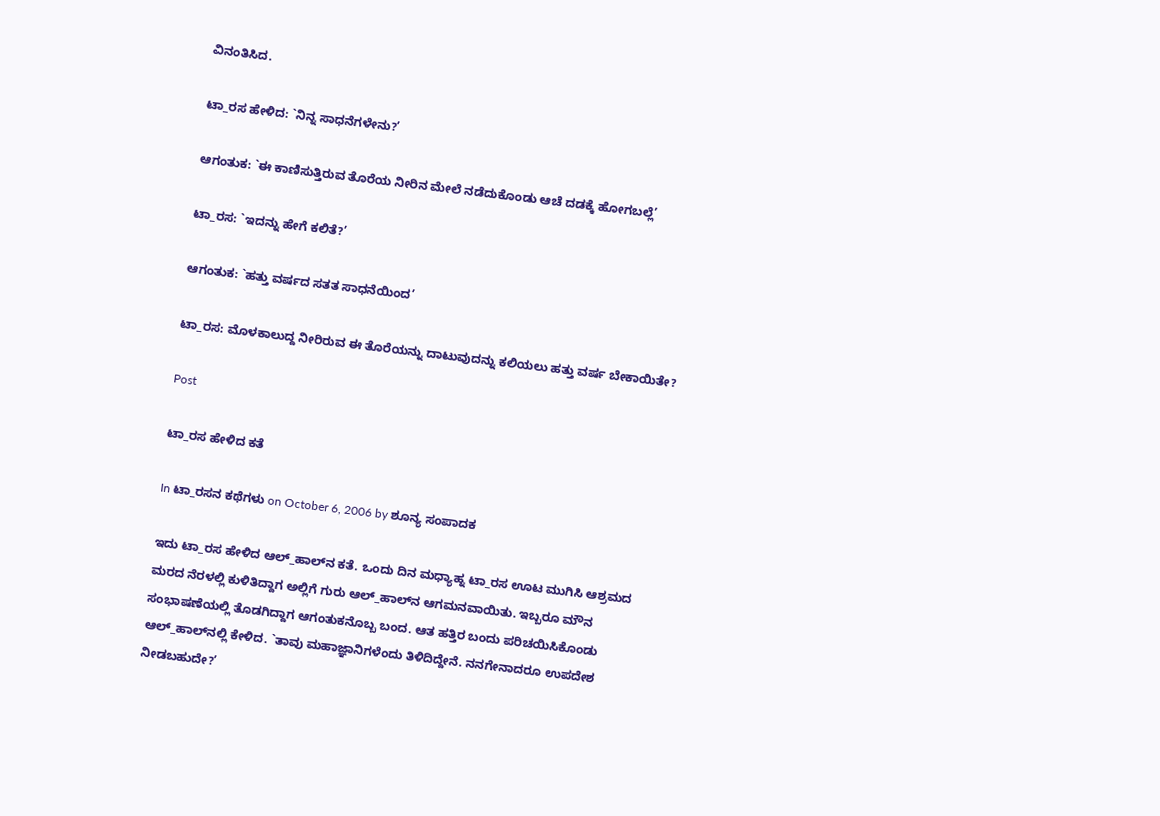ವಿನಂತಿಸಿದ.

ಟಾ_ರಸ ಹೇಳಿದ: `ನಿನ್ನ ಸಾಧನೆಗಳೇನು?’

ಆಗಂತುಕ: `ಈ ಕಾಣಿಸುತ್ತಿರುವ ತೊರೆಯ ನೀರಿನ ಮೇಲೆ ನಡೆದುಕೊಂಡು ಆಚೆ ದಡಕ್ಕೆ ಹೋಗಬಲ್ಲೆ’

ಟಾ_ರಸ: `ಇದನ್ನು ಹೇಗೆ ಕಲಿತೆ?’

ಆಗಂತುಕ: `ಹತ್ತು ವರ್ಷದ ಸತತ ಸಾಧನೆಯಿಂದ’

ಟಾ_ರಸ: ಮೊಳಕಾಲುದ್ದ ನೀರಿರುವ ಈ ತೊರೆಯನ್ನು ದಾಟುವುದನ್ನು ಕಲಿಯಲು ಹತ್ತು ವರ್ಷ ಬೇಕಾಯಿತೇ?

Post

ಟಾ_ರಸ ಹೇಳಿದ ಕತೆ

In ಟಾ_ರಸನ ಕಥೆಗಳು on October 6, 2006 by ಶೂನ್ಯ ಸಂಪಾದಕ

ಇದು ಟಾ_ರಸ ಹೇಳಿದ ಆಲ್‌_ಹಾಲ್‌ನ ಕತೆ. ಒಂದು ದಿನ ಮಧ್ಯಾಹ್ನ ಟಾ_ರಸ ಊಟ ಮುಗಿಸಿ ಆಶ್ರಮದ ಮರದ ನೆರಳಲ್ಲಿ ಕುಳಿತಿದ್ದಾಗ ಅಲ್ಲಿಗೆ ಗುರು ಆಲ್‌_ಹಾಲ್‌ನ ಆಗಮನವಾಯಿತು. ಇಬ್ಬರೂ ಮೌನ ಸಂಭಾಷಣೆಯಲ್ಲಿ ತೊಡಗಿದ್ದಾಗ ಆಗಂತುಕನೊಬ್ಬ ಬಂದ. ಆತ ಹತ್ತಿರ ಬಂದು ಪರಿಚಯಿಸಿಕೊಂಡು ಆಲ್‌_ಹಾಲ್‌ನಲ್ಲಿ ಕೇಳಿದ. `ತಾವು ಮಹಾಜ್ಞಾನಿಗಳೆಂದು ತಿಳಿದಿದ್ದೇನೆ. ನನಗೇನಾದರೂ ಉಪದೇಶ ನೀಡಬಹುದೇ?’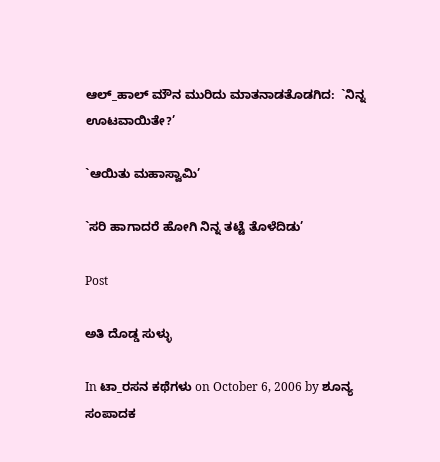ಆಲ್‌_ಹಾಲ್‌ ಮೌನ ಮುರಿದು ಮಾತನಾಡತೊಡಗಿದ:  `ನಿನ್ನ ಊಟವಾಯಿತೇ?’

`ಆಯಿತು ಮಹಾಸ್ವಾಮಿ’

`ಸರಿ ಹಾಗಾದರೆ ಹೋಗಿ ನಿನ್ನ ತಟ್ಟೆ ತೊಳೆದಿಡು’

Post

ಅತಿ ದೊಡ್ಡ ಸುಳ್ಳು

In ಟಾ_ರಸನ ಕಥೆಗಳು on October 6, 2006 by ಶೂನ್ಯ ಸಂಪಾದಕ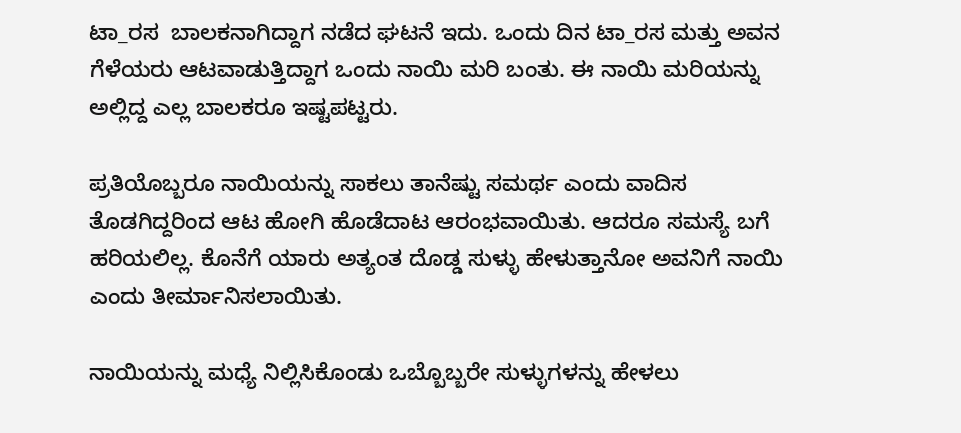ಟಾ_ರಸ  ಬಾಲಕನಾಗಿದ್ದಾಗ ನಡೆದ ಘಟನೆ ಇದು. ಒಂದು ದಿನ ಟಾ_ರಸ ಮತ್ತು ಅವನ ಗೆಳೆಯರು ಆಟವಾಡುತ್ತಿದ್ದಾಗ ಒಂದು ನಾಯಿ ಮರಿ ಬಂತು. ಈ ನಾಯಿ ಮರಿಯನ್ನು ಅಲ್ಲಿದ್ದ ಎಲ್ಲ ಬಾಲಕರೂ ಇಷ್ಟಪಟ್ಟರು.

ಪ್ರತಿಯೊಬ್ಬರೂ ನಾಯಿಯನ್ನು ಸಾಕಲು ತಾನೆಷ್ಟು ಸಮರ್ಥ ಎಂದು ವಾದಿಸ ತೊಡಗಿದ್ದರಿಂದ ಆಟ ಹೋಗಿ ಹೊಡೆದಾಟ ಆರಂಭವಾಯಿತು. ಆದರೂ ಸಮಸ್ಯೆ ಬಗೆ ಹರಿಯಲಿಲ್ಲ. ಕೊನೆಗೆ ಯಾರು ಅತ್ಯಂತ ದೊಡ್ಡ ಸುಳ್ಳು ಹೇಳುತ್ತಾನೋ ಅವನಿಗೆ ನಾಯಿ ಎಂದು ತೀರ್ಮಾನಿಸಲಾಯಿತು.

ನಾಯಿಯನ್ನು ಮಧ್ಯೆ ನಿಲ್ಲಿಸಿಕೊಂಡು ಒಬ್ಬೊಬ್ಬರೇ ಸುಳ್ಳುಗಳನ್ನು ಹೇಳಲು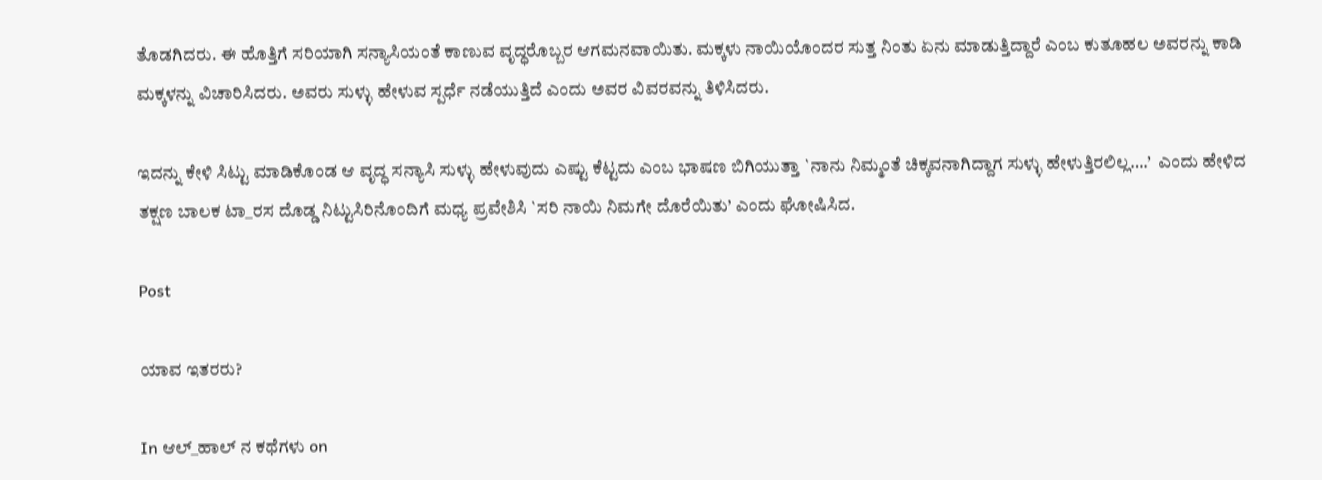ತೊಡಗಿದರು. ಈ ಹೊತ್ತಿಗೆ ಸರಿಯಾಗಿ ಸನ್ಯಾಸಿಯಂತೆ ಕಾಣುವ ವೃದ್ಧರೊಬ್ಬರ ಆಗಮನವಾಯಿತು. ಮಕ್ಕಳು ನಾಯಿಯೊಂದರ ಸುತ್ತ ನಿಂತು ಏನು ಮಾಡುತ್ತಿದ್ದಾರೆ ಎಂಬ ಕುತೂಹಲ ಅವರನ್ನು ಕಾಡಿ ಮಕ್ಕಳನ್ನು ವಿಚಾರಿಸಿದರು. ಅವರು ಸುಳ್ಳು ಹೇಳುವ ಸ್ಪರ್ಧೆ ನಡೆಯುತ್ತಿದೆ ಎಂದು ಅವರ ವಿವರವನ್ನು ತಿಳಿಸಿದರು.

ಇದನ್ನು ಕೇಳಿ ಸಿಟ್ಟು ಮಾಡಿಕೊಂಡ ಆ ವೃದ್ಧ ಸನ್ಯಾಸಿ ಸುಳ್ಳು ಹೇಳುವುದು ಎಷ್ಟು ಕೆಟ್ಟದು ಎಂಬ ಭಾಷಣ ಬಿಗಿಯುತ್ತಾ `ನಾನು ನಿಮ್ಮಂತೆ ಚಿಕ್ಕವನಾಗಿದ್ದಾಗ ಸುಳ್ಳು ಹೇಳುತ್ತಿರಲಿಲ್ಲ….’  ಎಂದು ಹೇಳಿದ ತಕ್ಷಣ ಬಾಲಕ ಟಾ_ರಸ ದೊಡ್ಡ ನಿಟ್ಟುಸಿರಿನೊಂದಿಗೆ ಮಧ್ಯ ಪ್ರವೇಶಿಸಿ `ಸರಿ ನಾಯಿ ನಿಮಗೇ ದೊರೆಯಿತು’ ಎಂದು ಘೋಷಿಸಿದ.

Post

ಯಾವ ಇತರರು?

In ಆಲ್_ಹಾಲ್ ನ ಕಥೆಗಳು on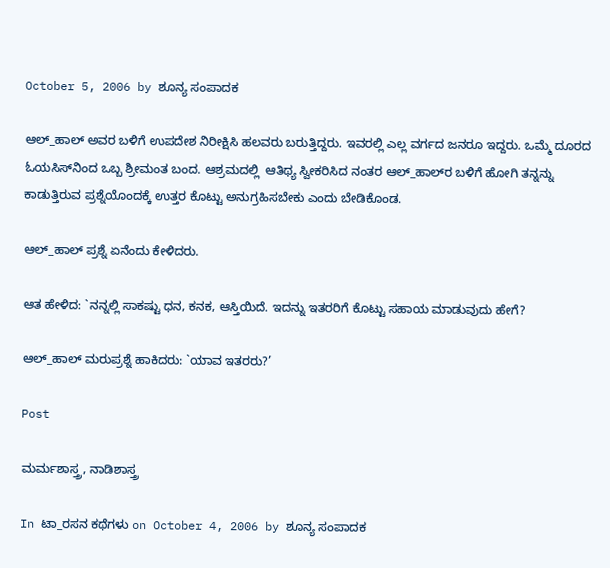October 5, 2006 by ಶೂನ್ಯ ಸಂಪಾದಕ

ಆಲ್‌_ಹಾಲ್‌ ಅವರ ಬಳಿಗೆ ಉಪದೇಶ ನಿರೀಕ್ಷಿಸಿ ಹಲವರು ಬರುತ್ತಿದ್ದರು. ಇವರಲ್ಲಿ ಎಲ್ಲ ವರ್ಗದ ಜನರೂ ಇದ್ದರು. ಒಮ್ಮೆ ದೂರದ ಓಯಸಿಸ್‌ನಿಂದ ಒಬ್ಬ ಶ್ರೀಮಂತ ಬಂದ. ಆಶ್ರಮದಲ್ಲಿ  ಆತಿಥ್ಯ ಸ್ವೀಕರಿಸಿದ ನಂತರ ಆಲ್‌_ಹಾಲ್‌ರ ಬಳಿಗೆ ಹೋಗಿ ತನ್ನನ್ನು ಕಾಡುತ್ತಿರುವ ಪ್ರಶ್ನೆಯೊಂದಕ್ಕೆ ಉತ್ತರ ಕೊಟ್ಟು ಅನುಗ್ರಹಿಸಬೇಕು ಎಂದು ಬೇಡಿಕೊಂಡ.

ಆಲ್‌_ಹಾಲ್‌ ಪ್ರಶ್ನೆ ಏನೆಂದು ಕೇಳಿದರು.

ಆತ ಹೇಳಿದ: `ನನ್ನಲ್ಲಿ ಸಾಕಷ್ಟು ಧನ, ಕನಕ, ಆಸ್ತಿಯಿದೆ. ಇದನ್ನು ಇತರರಿಗೆ ಕೊಟ್ಟು ಸಹಾಯ ಮಾಡುವುದು ಹೇಗೆ?

ಆಲ್‌_ಹಾಲ್‌ ಮರುಪ್ರಶ್ನೆ ಹಾಕಿದರು: `ಯಾವ ಇತರರು?’

Post

ಮರ್ಮಶಾಸ್ತ್ರ, ನಾಡಿಶಾಸ್ತ್ರ

In ಟಾ_ರಸನ ಕಥೆಗಳು on October 4, 2006 by ಶೂನ್ಯ ಸಂಪಾದಕ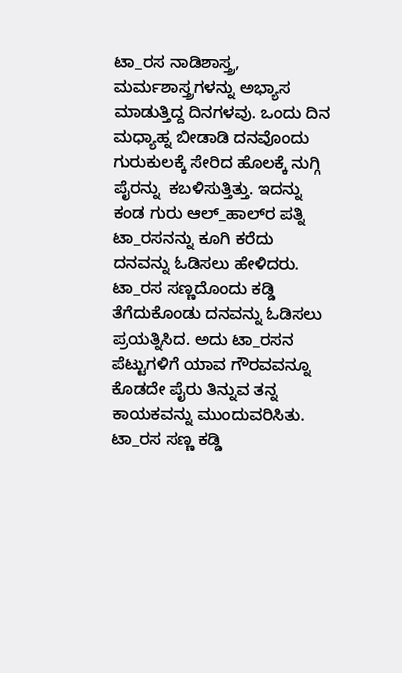ಟಾ_ರಸ ನಾಡಿಶಾಸ್ತ್ರ, ಮರ್ಮಶಾಸ್ತ್ರಗಳನ್ನು ಅಭ್ಯಾಸ ಮಾಡುತ್ತಿದ್ದ ದಿನಗಳವು. ಒಂದು ದಿನ ಮಧ್ಯಾಹ್ನ ಬೀಡಾಡಿ ದನವೊಂದು ಗುರುಕುಲಕ್ಕೆ ಸೇರಿದ ಹೊಲಕ್ಕೆ ನುಗ್ಗಿ ಪೈರನ್ನು  ಕಬಳಿಸುತ್ತಿತ್ತು. ಇದನ್ನು ಕಂಡ ಗುರು ಆಲ್‌_ಹಾಲ್‌ರ ಪತ್ನಿ ಟಾ_ರಸನನ್ನು ಕೂಗಿ ಕರೆದು ದನವನ್ನು ಓಡಿಸಲು ಹೇಳಿದರು. ಟಾ_ರಸ ಸಣ್ಣದೊಂದು ಕಡ್ಡಿ ತೆಗೆದುಕೊಂಡು ದನವನ್ನು ಓಡಿಸಲು ಪ್ರಯತ್ನಿಸಿದ. ಅದು ಟಾ_ರಸನ ಪೆಟ್ಟುಗಳಿಗೆ ಯಾವ ಗೌರವವನ್ನೂ ಕೊಡದೇ ಪೈರು ತಿನ್ನುವ ತನ್ನ ಕಾಯಕವನ್ನು ಮುಂದುವರಿಸಿತು. ಟಾ_ರಸ ಸಣ್ಣ ಕಡ್ಡಿ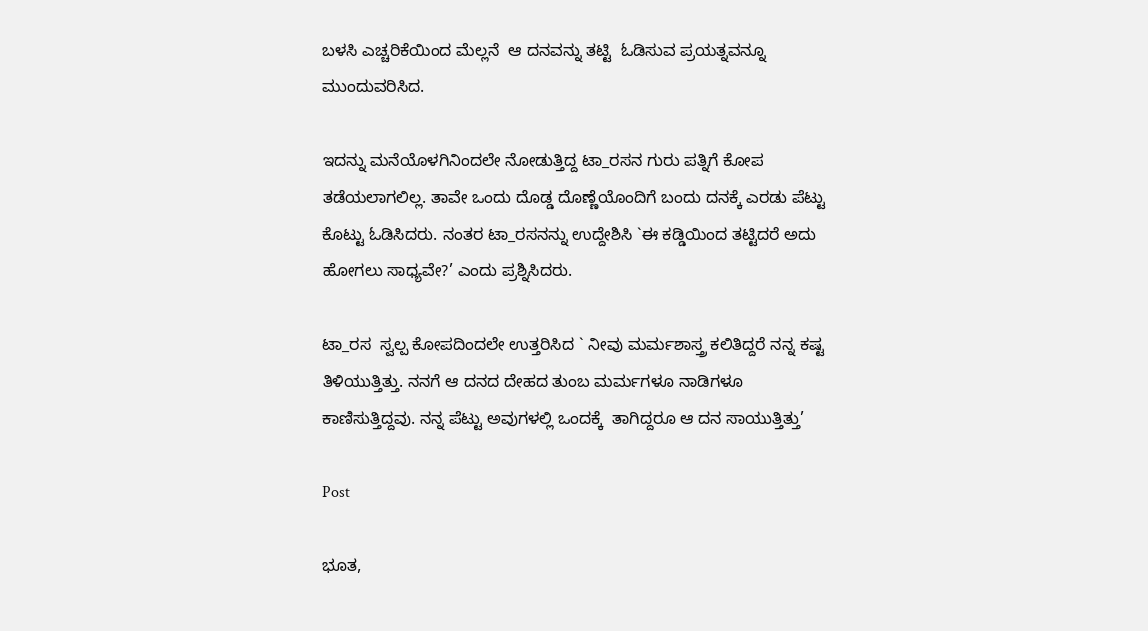ಬಳಸಿ ಎಚ್ಚರಿಕೆಯಿಂದ ಮೆಲ್ಲನೆ  ಆ ದನವನ್ನು ತಟ್ಟಿ  ಓಡಿಸುವ ಪ್ರಯತ್ನವನ್ನೂ ಮುಂದುವರಿಸಿದ.

ಇದನ್ನು ಮನೆಯೊಳಗಿನಿಂದಲೇ ನೋಡುತ್ತಿದ್ದ ಟಾ_ರಸನ ಗುರು ಪತ್ನಿಗೆ ಕೋಪ ತಡೆಯಲಾಗಲಿಲ್ಲ. ತಾವೇ ಒಂದು ದೊಡ್ಡ ದೊಣ್ಣೆಯೊಂದಿಗೆ ಬಂದು ದನಕ್ಕೆ ಎರಡು ಪೆಟ್ಟು ಕೊಟ್ಟು ಓಡಿಸಿದರು. ನಂತರ ಟಾ_ರಸನನ್ನು ಉದ್ದೇಶಿಸಿ `ಈ ಕಡ್ಡಿಯಿಂದ ತಟ್ಟಿದರೆ ಅದು ಹೋಗಲು ಸಾಧ್ಯವೇ?’ ಎಂದು ಪ್ರಶ್ನಿಸಿದರು.

ಟಾ_ರಸ  ಸ್ವಲ್ಪ ಕೋಪದಿಂದಲೇ ಉತ್ತರಿಸಿದ ` ನೀವು ಮರ್ಮಶಾಸ್ತ್ರ ಕಲಿತಿದ್ದರೆ ನನ್ನ ಕಷ್ಟ ತಿಳಿಯುತ್ತಿತ್ತು. ನನಗೆ ಆ ದನದ ದೇಹದ ತುಂಬ ಮರ್ಮಗಳೂ ನಾಡಿಗಳೂ ಕಾಣಿಸುತ್ತಿದ್ದವು. ನನ್ನ ಪೆಟ್ಟು ಅವುಗಳಲ್ಲಿ ಒಂದಕ್ಕೆ  ತಾಗಿದ್ದರೂ ಆ ದನ ಸಾಯುತ್ತಿತ್ತು’

Post

ಭೂತ,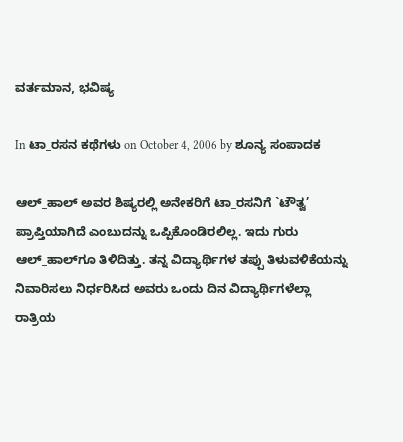ವರ್ತಮಾನ, ಭವಿಷ್ಯ

In ಟಾ_ರಸನ ಕಥೆಗಳು on October 4, 2006 by ಶೂನ್ಯ ಸಂಪಾದಕ

ಆಲ್‌_ಹಾಲ್‌ ಅವರ ಶಿಷ್ಯರಲ್ಲಿ ಅನೇಕರಿಗೆ ಟಾ_ರಸನಿಗೆ `ಟೌತ್ವ’ ಪ್ರಾಪ್ತಿಯಾಗಿದೆ ಎಂಬುದನ್ನು ಒಪ್ಪಿಕೊಂಡಿರಲಿಲ್ಲ. ಇದು ಗುರು ಆಲ್‌_ಹಾಲ್‌ಗೂ ತಿಳಿದಿತ್ತು. ತನ್ನ ವಿದ್ಯಾರ್ಥಿಗಳ ತಪ್ಪು ತಿಳುವಳಿಕೆಯನ್ನು ನಿವಾರಿಸಲು ನಿರ್ಧರಿಸಿದ ಅವರು ಒಂದು ದಿನ ವಿದ್ಯಾರ್ಥಿಗಳೆಲ್ಲಾ ರಾತ್ರಿಯ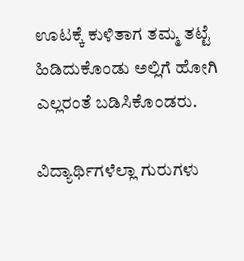ಊಟಕ್ಕೆ ಕುಳಿತಾಗ ತಮ್ಮ ತಟ್ಟೆ ಹಿಡಿದುಕೊಂಡು ಅಲ್ಲಿಗೆ ಹೋಗಿ ಎಲ್ಲರಂತೆ ಬಡಿಸಿಕೊಂಡರು.

ವಿದ್ಯಾರ್ಥಿಗಳೆಲ್ಲಾ ಗುರುಗಳು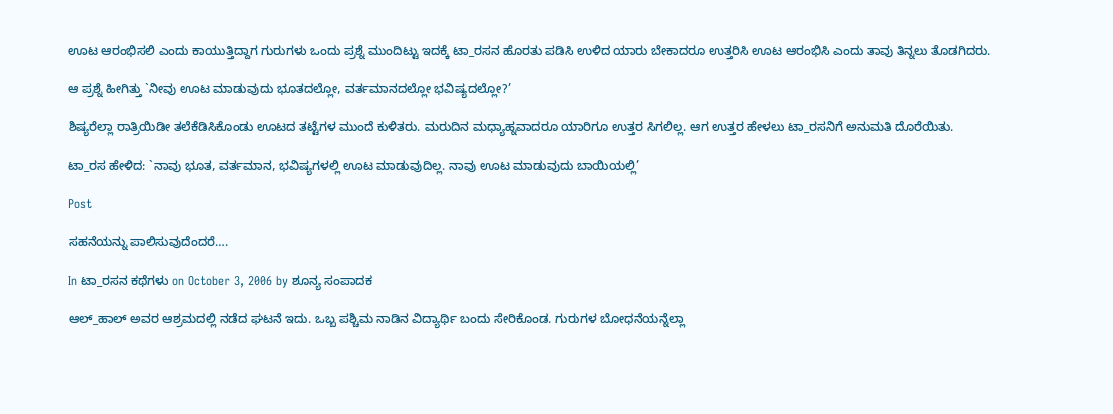ಊಟ ಆರಂಭಿಸಲಿ ಎಂದು ಕಾಯುತ್ತಿದ್ದಾಗ ಗುರುಗಳು ಒಂದು ಪ್ರಶ್ನೆ ಮುಂದಿಟ್ಟು ಇದಕ್ಕೆ ಟಾ_ರಸನ ಹೊರತು ಪಡಿಸಿ ಉಳಿದ ಯಾರು ಬೇಕಾದರೂ ಉತ್ತರಿಸಿ ಊಟ ಆರಂಭಿಸಿ ಎಂದು ತಾವು ತಿನ್ನಲು ತೊಡಗಿದರು.

ಆ ಪ್ರಶ್ನೆ ಹೀಗಿತ್ತು `ನೀವು ಊಟ ಮಾಡುವುದು ಭೂತದಲ್ಲೋ, ವರ್ತಮಾನದಲ್ಲೋ ಭವಿಷ್ಯದಲ್ಲೋ?’

ಶಿಷ್ಯರೆಲ್ಲಾ ರಾತ್ರಿಯಿಡೀ ತಲೆಕೆಡಿಸಿಕೊಂಡು ಊಟದ ತಟ್ಟೆಗಳ ಮುಂದೆ ಕುಳಿತರು. ಮರುದಿನ ಮಧ್ಯಾಹ್ನವಾದರೂ ಯಾರಿಗೂ ಉತ್ತರ ಸಿಗಲಿಲ್ಲ. ಆಗ ಉತ್ತರ ಹೇಳಲು ಟಾ_ರಸನಿಗೆ ಅನುಮತಿ ದೊರೆಯಿತು.

ಟಾ_ರಸ ಹೇಳಿದ: `ನಾವು ಭೂತ, ವರ್ತಮಾನ, ಭವಿಷ್ಯಗಳಲ್ಲಿ ಊಟ ಮಾಡುವುದಿಲ್ಲ. ನಾವು ಊಟ ಮಾಡುವುದು ಬಾಯಿಯಲ್ಲಿ’

Post

ಸಹನೆಯನ್ನು ಪಾಲಿಸುವುದೆಂದರೆ….

In ಟಾ_ರಸನ ಕಥೆಗಳು on October 3, 2006 by ಶೂನ್ಯ ಸಂಪಾದಕ

ಆಲ್‌_ಹಾಲ್‌ ಅವರ ಆಶ್ರಮದಲ್ಲಿ ನಡೆದ ಘಟನೆ ಇದು. ಒಬ್ಬ ಪಶ್ಚಿಮ ನಾಡಿನ ವಿದ್ಯಾರ್ಥಿ ಬಂದು ಸೇರಿಕೊಂಡ. ಗುರುಗಳ ಬೋಧನೆಯನ್ನೆಲ್ಲಾ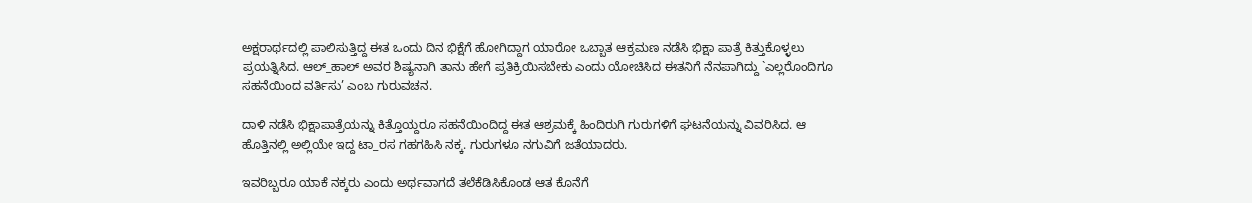ಅಕ್ಷರಾರ್ಥದಲ್ಲಿ ಪಾಲಿಸುತ್ತಿದ್ದ ಈತ ಒಂದು ದಿನ ಭಿಕ್ಷೆಗೆ ಹೋಗಿದ್ದಾಗ ಯಾರೋ ಒಬ್ಬಾತ ಆಕ್ರಮಣ ನಡೆಸಿ ಭಿಕ್ಷಾ ಪಾತ್ರೆ ಕಿತ್ತುಕೊಳ್ಳಲು ಪ್ರಯತ್ನಿಸಿದ. ಆಲ್‌_ಹಾಲ್‌ ಅವರ ಶಿಷ್ಯನಾಗಿ ತಾನು ಹೇಗೆ ಪ್ರತಿಕ್ರಿಯಿಸಬೇಕು ಎಂದು ಯೋಚಿಸಿದ ಈತನಿಗೆ ನೆನಪಾಗಿದ್ದು `ಎಲ್ಲರೊಂದಿಗೂ ಸಹನೆಯಿಂದ ವರ್ತಿಸು’ ಎಂಬ ಗುರುವಚನ.

ದಾಳಿ ನಡೆಸಿ ಭಿಕ್ಷಾಪಾತ್ರೆಯನ್ನು ಕಿತ್ತೊಯ್ದರೂ ಸಹನೆಯಿಂದಿದ್ದ ಈತ ಆಶ್ರಮಕ್ಕೆ ಹಿಂದಿರುಗಿ ಗುರುಗಳಿಗೆ ಘಟನೆಯನ್ನು ವಿವರಿಸಿದ. ಆ ಹೊತ್ತಿನಲ್ಲಿ ಅಲ್ಲಿಯೇ ಇದ್ದ ಟಾ_ರಸ ಗಹಗಹಿಸಿ ನಕ್ಕ. ಗುರುಗಳೂ ನಗುವಿಗೆ ಜತೆಯಾದರು.

ಇವರಿಬ್ಬರೂ ಯಾಕೆ ನಕ್ಕರು ಎಂದು ಅರ್ಥವಾಗದೆ ತಲೆಕೆಡಿಸಿಕೊಂಡ ಆತ ಕೊನೆಗೆ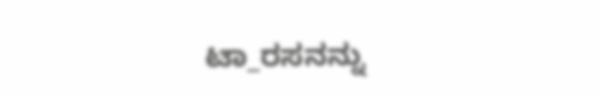ಟಾ_ರಸನನ್ನು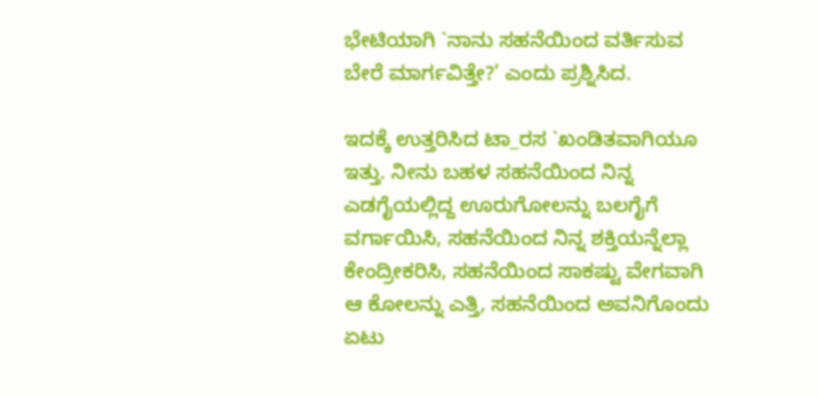ಭೇಟಿಯಾಗಿ `ನಾನು ಸಹನೆಯಿಂದ ವರ್ತಿಸುವ ಬೇರೆ ಮಾರ್ಗವಿತ್ತೇ?’ ಎಂದು ಪ್ರಶ್ನಿಸಿದ.

ಇದಕ್ಕೆ ಉತ್ತರಿಸಿದ ಟಾ_ರಸ `ಖಂಡಿತವಾಗಿಯೂ ಇತ್ತು. ನೀನು ಬಹಳ ಸಹನೆಯಿಂದ ನಿನ್ನ ಎಡಗೈಯಲ್ಲಿದ್ದ ಊರುಗೋಲನ್ನು ಬಲಗೈಗೆ ವರ್ಗಾಯಿಸಿ, ಸಹನೆಯಿಂದ ನಿನ್ನ ಶಕ್ತಿಯನ್ನೆಲ್ಲಾ ಕೇಂದ್ರೀಕರಿಸಿ, ಸಹನೆಯಿಂದ ಸಾಕಷ್ಟು ವೇಗವಾಗಿ ಆ ಕೋಲನ್ನು ಎತ್ತಿ, ಸಹನೆಯಿಂದ ಅವನಿಗೊಂದು ಏಟು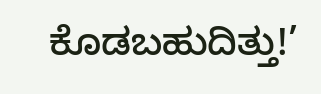ಕೊಡಬಹುದಿತ್ತು!’